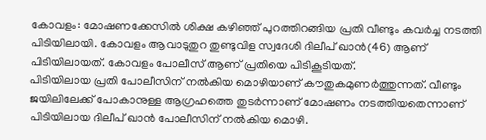കോവളം: മോഷണക്കേസിൽ ശിക്ഷ കഴിഞ്ഞ് പുറത്തിറങ്ങിയ പ്രതി വീണ്ടും കവർച്ച നടത്തി പിടിയിലായി. കോവളം ആവാടുതുറ തുണ്ടുവിള സ്വദേശി ദിലീപ് ഖാൻ(46) ആണ് പിടിയിലായത്. കോവളം പോലീസ് ആണ് പ്രതിയെ പിടികൂടിയത്.
പിടിയിലായ പ്രതി പോലീസിന് നൽകിയ മൊഴിയാണ് കൗതുകമുണർത്തുന്നത്. വീണ്ടും ജയിലിലേക്ക് പോകാനുള്ള ആഗ്രഹത്തെ തുടർന്നാണ് മോഷണം നടത്തിയതെന്നാണ് പിടിയിലായ ദിലീപ് ഖാൻ പോലീസിന് നൽകിയ മൊഴി.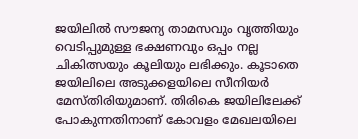ജയിലിൽ സൗജന്യ താമസവും വൃത്തിയും വെടിപ്പുമുള്ള ഭക്ഷണവും ഒപ്പം നല്ല ചികിത്സയും കൂലിയും ലഭിക്കും. കൂടാതെ ജയിലിലെ അടുക്കളയിലെ സീനിയർ മേസ്തിരിയുമാണ്. തിരികെ ജയിലിലേക്ക് പോകുന്നതിനാണ് കോവളം മേഖലയിലെ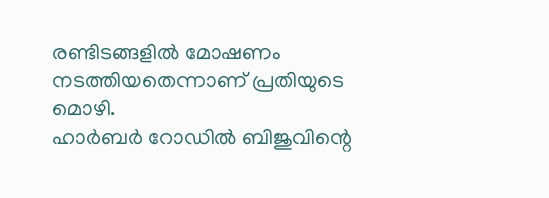രണ്ടിടങ്ങളിൽ മോഷണം നടത്തിയതെന്നാണ് പ്രതിയുടെ മൊഴി.
ഹാർബർ റോഡിൽ ബിജുവിന്റെ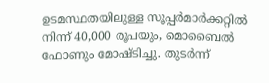ഉടമസ്ഥതയിലുള്ള സൂപ്പർമാർക്കറ്റിൽ നിന്ന് 40,000 രൂപയും, മൊബൈൽ ഫോണും മോഷ്ടിച്ചു. തുടർന്ന്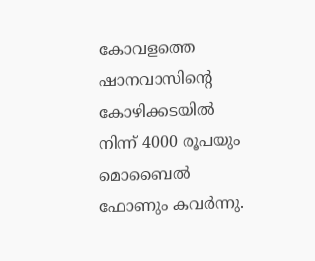കോവളത്തെ ഷാനവാസിന്റെ കോഴിക്കടയിൽ നിന്ന് 4000 രൂപയും മൊബൈൽ ഫോണും കവർന്നു.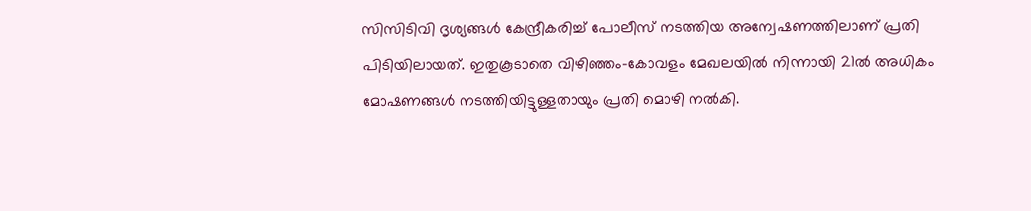സിസിടിവി ദൃശ്യങ്ങൾ കേന്ദ്രീകരിച്ച് പോലീസ് നടത്തിയ അന്വേഷണത്തിലാണ് പ്രതി പിടിയിലായത്. ഇതുകൂടാതെ വിഴിഞ്ഞം-കോവളം മേഖലയിൽ നിന്നായി 21ൽ അധികം മോഷണങ്ങൾ നടത്തിയിട്ടുള്ളതായും പ്രതി മൊഴി നൽകി.